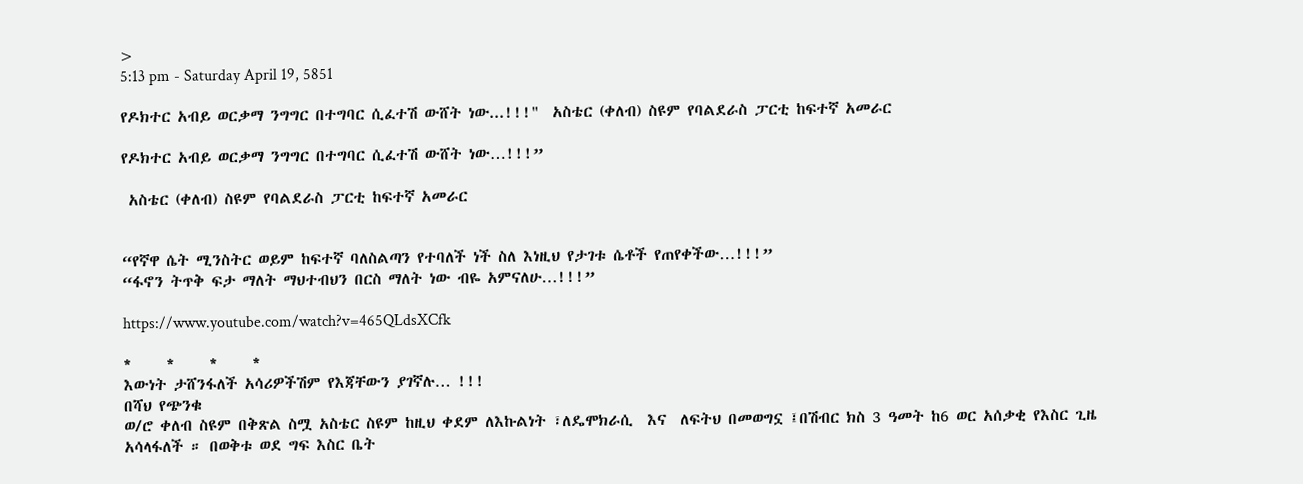>
5:13 pm - Saturday April 19, 5851

የዶክተር አብይ ወርቃማ ንግግር በተግባር ሲፈተሽ ውሸት ነው...!!!"  አስቴር (ቀለብ) ስዩም የባልደራስ ፓርቲ ከፍተኛ አመራር

የዶክተር አብይ ወርቃማ ንግግር በተግባር ሲፈተሽ ውሸት ነው…!!!”

 አስቴር (ቀለብ) ስዩም የባልደራስ ፓርቲ ከፍተኛ አመራር


“የኛዋ ሴት ሚንስትር ወይም ከፍተኛ ባለስልጣን የተባለች ነች ስለ እነዚህ የታገቱ ሴቶች የጠየቀችው…!!!”
“ፋኖን ትጥቅ ፍታ ማለት ማህተብህን በርስ ማለት ነው ብዬ አምናለሁ…!!!”

https://www.youtube.com/watch?v=465QLdsXCfk

*     *     *     *
እውነት ታሸንፋለች አሳሪዎችሽም የእጃቸውን ያገኛሉ… !!!
በሻህ የጭንቁ
ወ/ሮ ቀለብ ስዩም በቅጽል ስሟ አስቴር ስዩም ከዚህ ቀደም ለእኩልነት ፣ለዴሞክራሲ  እና  ለፍትህ በመወግኗ ፤በሽብር ክስ 3 ዓመት ከ6 ወር አሰቃቂ የእስር ጊዜ አሳላፋለች ። በወቅቱ ወደ ግፍ እስር ቤት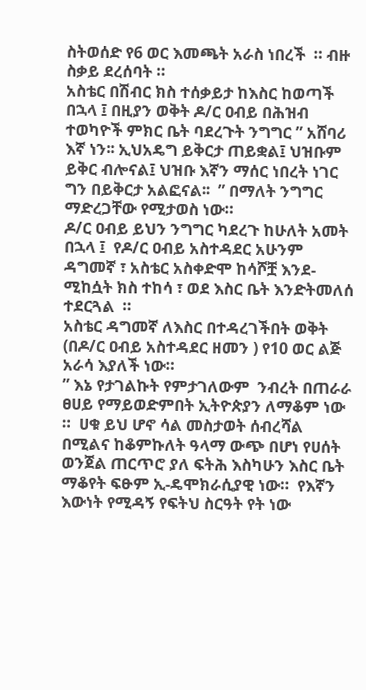ስትወሰድ የ6 ወር እመጫት አራስ ነበረች  ። ብዙ ስቃይ ደረሰባት ።
አስቴር በሽብር ክስ ተሰቃይታ ከእስር ከወጣች በኋላ ፤ በዚያን ወቅት ዶ/ር ዐብይ በሕዝብ ተወካዮች ምክር ቤት ባደረጉት ንግግር ” አሸባሪ እኛ ነን፡፡ ኢህአዴግ ይቅርታ ጠይቋል፤ ህዝቡም ይቅር ብሎናል፤ ህዝቡ እኛን ማሰር ነበረት ነገር ግን በይቅርታ አልፎናል፡፡  ” በማለት ንግግር ማድረጋቸው የሚታወስ ነው።
ዶ/ር ዐብይ ይህን ንግግር ካደረጉ ከሁለት አመት በኋላ ፤  የዶ/ር ዐብይ አስተዳደር አሁንም ዳግመኛ ፣ አስቴር አስቀድሞ ከሳሾቿ እንደ-ሚከሷት ክስ ተከሳ ፣ ወደ እስር ቤት እንድትመለሰ ተደርጓል  ።
አስቴር ዳግመኛ ለእስር በተዳረገችበት ወቅት (በዶ/ር ዐብይ አስተዳደር ዘመን ) የ10 ወር ልጅ አራሳ እያለች ነው።
” እኔ የታገልኩት የምታገለውም  ንብረት በጠራራ ፀሀይ የማይወድምበት ኢትዮጵያን ለማቆም ነው ።  ሀቁ ይህ ሆኖ ሳል መስታወት ሰብረሻል በሚልና ከቆምኩለት ዓላማ ውጭ በሆነ የሀሰት ወንጀል ጠርጥሮ ያለ ፍትሕ እስካሁን እስር ቤት ማቆየት ፍፁም ኢ-ዴሞክራሲያዊ ነው።  የእኛን እውነት የሚዳኝ የፍትህ ስርዓት የት ነው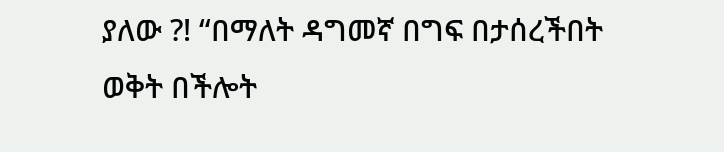ያለው ?! “በማለት ዳግመኛ በግፍ በታሰረችበት ወቅት በችሎት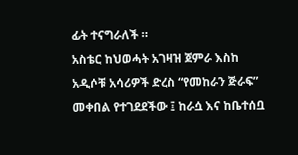ፊት ተናግራለች ።
አስቴር ከህወሓት አገዛዝ ጀምራ እስከ አዲሶቹ አሳሪዎች ድረስ “የመከራን ጅራፍ” መቀበል የተገደደችው ፤ ከራሷ እና ከቤተሰቧ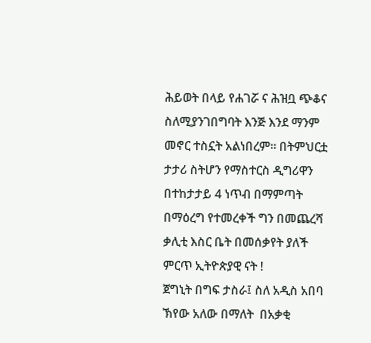ሕይወት በላይ የሐገሯ ና ሕዝቧ ጭቆና ስለሚያንገበግባት እንጅ እንደ ማንም  መኖር ተስኗት አልነበረም፡፡ በትምህርቷ ታታሪ ስትሆን የማስተርስ ዲግሪዋን በተከታታይ 4 ነጥብ በማምጣት በማዕረግ የተመረቀች ግን በመጨረሻ ቃሊቲ እስር ቤት በመሰቃየት ያለች ምርጥ ኢትዮጵያዊ ናት !
ጀግኒት በግፍ ታስራ፤ ስለ አዲስ አበባ ኽየው አለው በማለት  በአቃቂ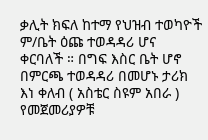ቃሊት ክፍለ ከተማ የህዝብ ተወካዮች ም/ቤት ዕጩ ተወዳዳሪ ሆና ቀርባለች ። በግፍ እስር ቤት ሆኖ በምርጫ ተወዳዳሪ በመሆኑ ታሪክ እነ ቀለብ ( አስቴር ስዩም አበራ ) የመጀመሪያዎቹ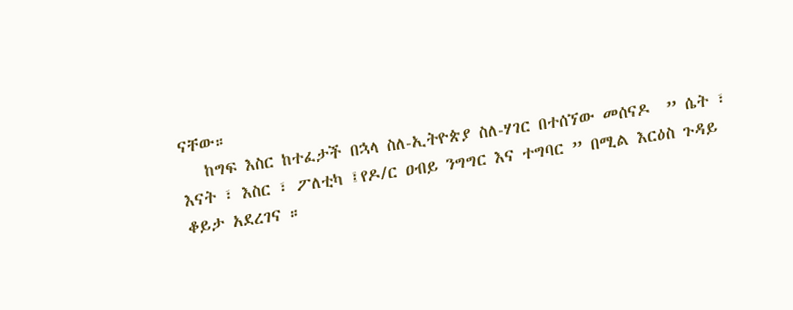ናቸው።
   ከግፍ እስር ከተፈታች በኋላ ስለ-ኢትዮጵያ ስለ-ሃገር በተሰኘው መሰናዶ  ” ሴት ፣ እናት ፣ እስር ፣ ፖለቲካ ፤የዶ/ር ዐብይ ንግግር እና ተግባር ” በሚል እርዕስ ጉዳይ ቆይታ አደረገና ።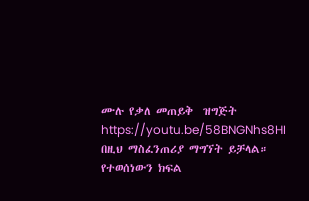ሙሉ የቃለ መጠይቅ  ዝግጅት  https://youtu.be/58BNGNhs8HI በዚህ ማስፈንጠሪያ ማግኘት ይቻላል። የተወሰነውን ክፍል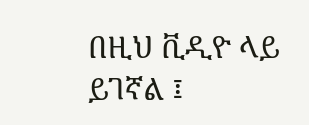በዚህ ቪዲዮ ላይ ይገኛል ፤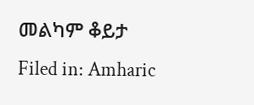መልካም ቆይታ
Filed in: Amharic